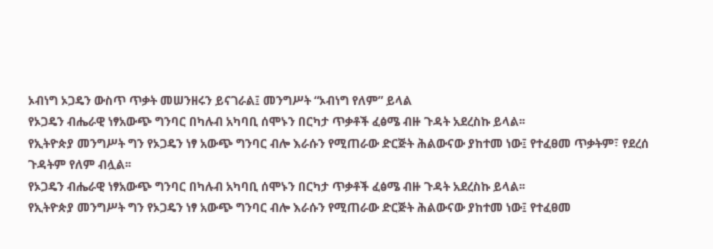ኦብነግ ኦጋዴን ውስጥ ጥቃት መሠንዘሩን ይናገራል፤ መንግሥት “ኦብነግ የለም” ይላል
የኦጋዴን ብሔራዊ ነፃአውጭ ግንባር በካሉብ አካባቢ ሰሞኑን በርካታ ጥቃቶች ፈፅሜ ብዙ ጉዳት አደረስኩ ይላል፡፡
የኢትዮጵያ መንግሥት ግን የኦጋዴን ነፃ አውጭ ግንባር ብሎ እራሱን የሚጠራው ድርጅት ሕልውናው ያከተመ ነው፤ የተፈፀመ ጥቃትም፣ የደረሰ ጉዳትም የለም ብሏል፡፡
የኦጋዴን ብሔራዊ ነፃአውጭ ግንባር በካሉብ አካባቢ ሰሞኑን በርካታ ጥቃቶች ፈፅሜ ብዙ ጉዳት አደረስኩ ይላል፡፡
የኢትዮጵያ መንግሥት ግን የኦጋዴን ነፃ አውጭ ግንባር ብሎ እራሱን የሚጠራው ድርጅት ሕልውናው ያከተመ ነው፤ የተፈፀመ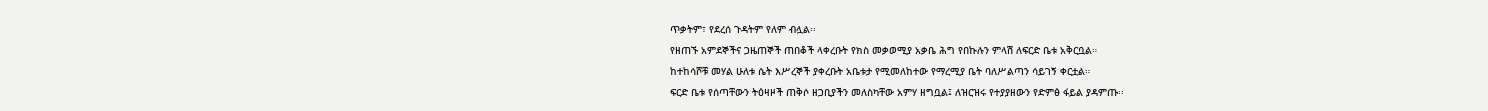ጥቃትም፣ የደረሰ ጉዳትም የለም ብሏል፡፡
የዘጠኙ አምደኞችና ጋዜጠኞች ጠበቆች ላቀረቡት የክስ መቃወሚያ አቃቤ ሕግ የበኩሉን ምላሽ ለፍርድ ቤቱ አቅርቧል።
ከተከሳሾቹ መሃል ሁለቱ ሴት እሥረኞች ያቀረቡት አቤቱታ የሚመለከተው የማረሚያ ቤት ባለሥልጣን ሳይገኝ ቀርቷል።
ፍርድ ቤቱ የሰጣቸውን ትዕዛዞች ጠቅሶ ዘጋቢያችን መለስካቸው አምሃ ዘግቧል፤ ለዝርዝሩ የተያያዘውን የድምፅ ፋይል ያዳምጡ፡፡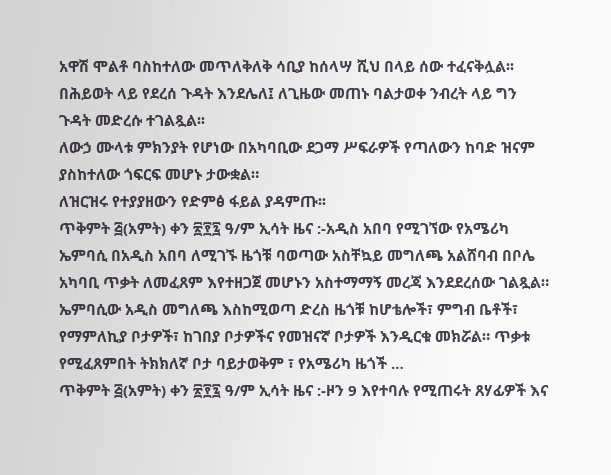አዋሽ ሞልቶ ባስከተለው መጥለቅለቅ ሳቢያ ከሰላሣ ሺህ በላይ ሰው ተፈናቅሏል፡፡
በሕይወት ላይ የደረሰ ጉዳት እንደሌለ፤ ለጊዜው መጠኑ ባልታወቀ ንብረት ላይ ግን ጉዳት መድረሱ ተገልጿል፡፡
ለውኃ ሙላቱ ምክንያት የሆነው በአካባቢው ደጋማ ሥፍራዎች የጣለውን ከባድ ዝናም ያስከተለው ጎፍርፍ መሆኑ ታውቋል።
ለዝርዝሩ የተያያዘውን የድምፅ ፋይል ያዳምጡ፡፡
ጥቅምት ፭(አምት) ቀን ፳፻፯ ዓ/ም ኢሳት ዜና :-አዲስ አበባ የሚገኘው የአሜሪካ ኤምባሲ በአዲስ አበባ ለሚገኙ ዜጎቹ ባወጣው አስቸኳይ መግለጫ አልሸባብ በቦሌ አካባቢ ጥቃት ለመፈጸም እየተዘጋጀ መሆኑን አስተማማኝ መረጃ እንደደረሰው ገልጿል። ኤምባሲው አዲስ መግለጫ እስከሚወጣ ድረስ ዜጎቹ ከሆቴሎች፣ ምግብ ቤቶች፣ የማምለኪያ ቦታዎች፣ ከገበያ ቦታዎችና የመዝናኛ ቦታዎች እንዲርቁ መክሯል። ጥቃቱ የሚፈጸምበት ትክክለኛ ቦታ ባይታወቅም ፣ የአሜሪካ ዜጎች …
ጥቅምት ፭(አምት) ቀን ፳፻፯ ዓ/ም ኢሳት ዜና :-ዞን 9 እየተባሉ የሚጠሩት ጸሃፊዎች እና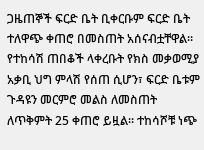ጋዜጠኞች ፍርድ ቤት ቢቀርቡም ፍርድ ቤት ተለዋጭ ቀጠሮ በመስጠት አሰናብቷቸዋል። የተከሳሽ ጠበቆች ላቀረቡት የክስ መቃወሚያ አቃቢ ህግ ምላሽ የሰጠ ሲሆን፣ ፍርድ ቤቱም ጉዳዩን መርምሮ መልስ ለመስጠት ለጥቅምት 25 ቀጠሮ ይዟል። ተከሳሾቹ ነጭ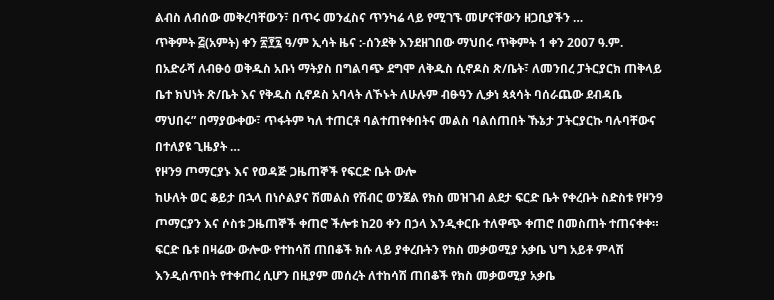ልብስ ለብሰው መቅረባቸውን፣ በጥሩ መንፈስና ጥንካሬ ላይ የሚገኙ መሆናቸውን ዘጋቢያችን …
ጥቅምት ፭(አምት) ቀን ፳፻፯ ዓ/ም ኢሳት ዜና :-ሰንደቅ እንደዘገበው ማህበሩ ጥቅምት 1 ቀን 2007 ዓ.ም. በአድራሻ ለብፁዕ ወቅዱስ አቡነ ማትያስ በግልባጭ ደግሞ ለቅዱስ ሲኖዶስ ጽ/ቤት፣ ለመንበረ ፓትርያርክ ጠቅላይ ቤተ ክህነት ጽ/ቤት እና የቅዱስ ሲኖዶስ አባላት ለኾኑት ለሁሉም ብፁዓን ሊቃነ ጳጳሳት ባሰራጨው ደብዳቤ ማህበሩ” በማያውቀው፣ ጥፋትም ካለ ተጠርቶ ባልተጠየቀበትና መልስ ባልሰጠበት ኹኔታ ፓትርያርኩ ባሉባቸውና በተለያዩ ጊዜያት …
የዞን9 ጦማርያኑ እና የወዳጅ ጋዜጠኞች የፍርድ ቤት ውሎ
ከሁለት ወር ቆይታ በኋላ በነሶልያና ሽመልስ የሽብር ወንጀል የክስ መዝገብ ልደታ ፍርድ ቤት የቀረቡት ስድስቱ የዞን9 ጦማርያን እና ሶስቱ ጋዜጠኞች ቀጠሮ ችሎቱ ከ20 ቀን በኃላ እንዲቀርቡ ተለዋጭ ቀጠሮ በመስጠት ተጠናቀቀ።
ፍርድ ቤቱ በዛሬው ውሎው የተከሳሽ ጠበቆች ክሱ ላይ ያቀረቡትን የክስ መቃወሚያ አቃቤ ህግ አይቶ ምላሽ እንዲሰጥበት የተቀጠረ ሲሆን በዚያም መሰረት ለተከሳሽ ጠበቆች የክስ መቃወሚያ አቃቤ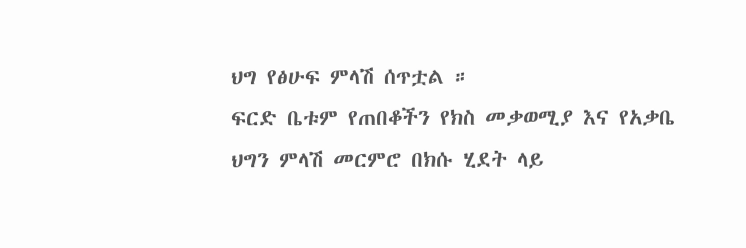ህግ የፅሁፍ ምላሽ ሰጥቷል ።
ፍርድ ቤቱም የጠበቆችን የክስ መቃወሚያ እና የአቃቤ ህግን ምላሽ መርምሮ በክሱ ሂደት ላይ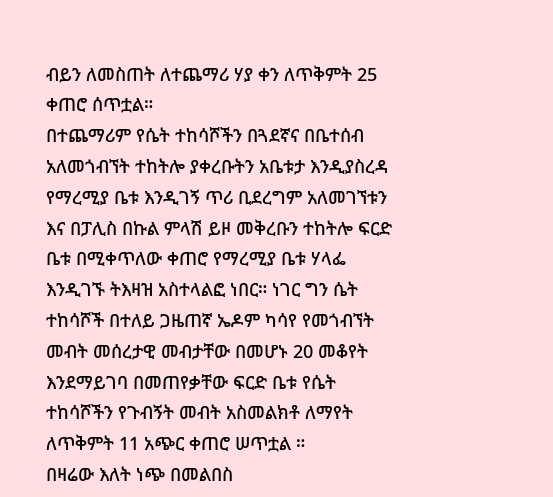ብይን ለመስጠት ለተጨማሪ ሃያ ቀን ለጥቅምት 25 ቀጠሮ ሰጥቷል።
በተጨማሪም የሴት ተከሳሾችን በጓደኛና በቤተሰብ አለመጎብኘት ተከትሎ ያቀረቡትን አቤቱታ እንዲያስረዳ የማረሚያ ቤቱ እንዲገኝ ጥሪ ቢደረግም አለመገኘቱን እና በፓሊስ በኩል ምላሽ ይዞ መቅረቡን ተከትሎ ፍርድ ቤቱ በሚቀጥለው ቀጠሮ የማረሚያ ቤቱ ሃላፌ እንዲገኙ ትእዛዝ አስተላልፎ ነበር። ነገር ግን ሴት ተከሳሾች በተለይ ጋዜጠኛ ኤዶም ካሳየ የመጎብኘት መብት መሰረታዊ መብታቸው በመሆኑ 20 መቆየት እንደማይገባ በመጠየቃቸው ፍርድ ቤቱ የሴት ተከሳሾችን የጉብኝት መብት አስመልክቶ ለማየት ለጥቅምት 11 አጭር ቀጠሮ ሠጥቷል ።
በዛሬው እለት ነጭ በመልበስ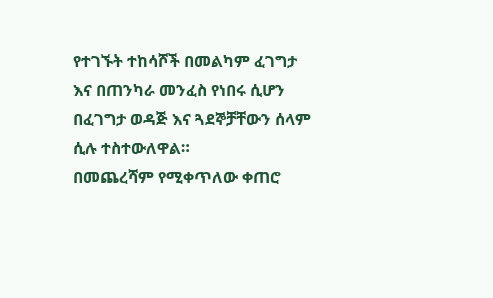የተገኙት ተከሳሾች በመልካም ፈገግታ እና በጠንካራ መንፈስ የነበሩ ሲሆን በፈገግታ ወዳጅ እና ጓደኞቻቸውን ሰላም ሲሉ ተስተውለዋል።
በመጨረሻም የሚቀጥለው ቀጠሮ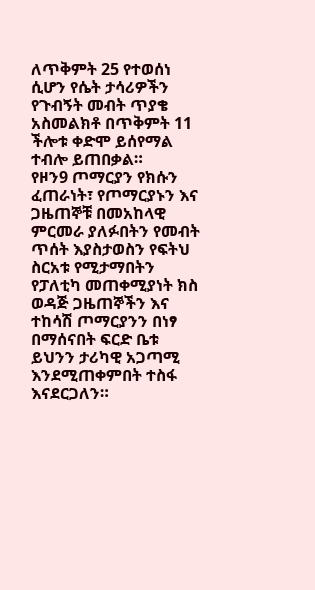ለጥቅምት 25 የተወሰነ ሲሆን የሴት ታሳሪዎችን የጉብኝት መብት ጥያቄ አስመልክቶ በጥቅምት 11 ችሎቱ ቀድሞ ይሰየማል ተብሎ ይጠበቃል።
የዞን9 ጦማርያን የክሱን ፈጠራነት፣ የጦማርያኑን እና ጋዜጠኞቹ በመአከላዊ ምርመራ ያለፉበትን የመብት ጥሰት እያስታወስን የፍትህ ስርአቱ የሚታማበትን የፓለቲካ መጠቀሚያነት ክስ ወዳጅ ጋዜጠኞችን እና ተከሳሽ ጦማርያንን በነፃ በማሰናበት ፍርድ ቤቱ ይህንን ታሪካዊ አጋጣሚ እንደሚጠቀምበት ተስፋ እናደርጋለን።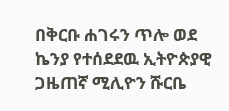በቅርቡ ሐገሩን ጥሎ ወደ ኬንያ የተሰደደዉ ኢትዮጵያዊ ጋዜጠኛ ሚሊዮን ሹርቤ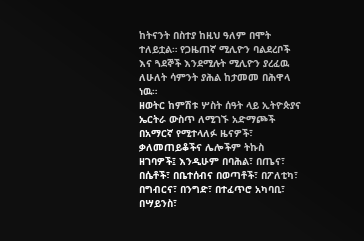ከትናንት በስተያ ከዚህ ዓለም በሞት ተለይቷል። የጋዜጠኛ ሚሊዮን ባልደረቦች እና ጓደኞች እንደሚሉት ሚሊዮን ያረፈዉ ለሁለት ሳምንት ያሕል ከታመመ በሕዋላ ነዉ።
ዘወትር ከምሽቱ ሦስት ሰዓት ላይ ኢትዮጵያና ኤርትራ ውስጥ ለሚገኙ አድማጮች በአማርኛ የሚተላለፉ ዜናዎች፣ ቃለመጠይቆችና ሌሎችም ትኩስ ዘገባዎች፤ እንዲሁም በባሕል፣ በጤና፣ በሴቶች፣ በቤተሰብና በወጣቶች፣ በፖለቲካ፣ በግብርና፣ በንግድ፣ በተፈጥሮ አካባቢ፣ በሣይንስ፣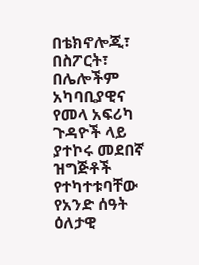በቴክኖሎጂ፣ በስፖርት፣ በሌሎችም አካባቢያዊና የመላ አፍሪካ ጉዳዮች ላይ ያተኮሩ መደበኛ ዝግጅቶች የተካተቱባቸው የአንድ ሰዓት ዕለታዊ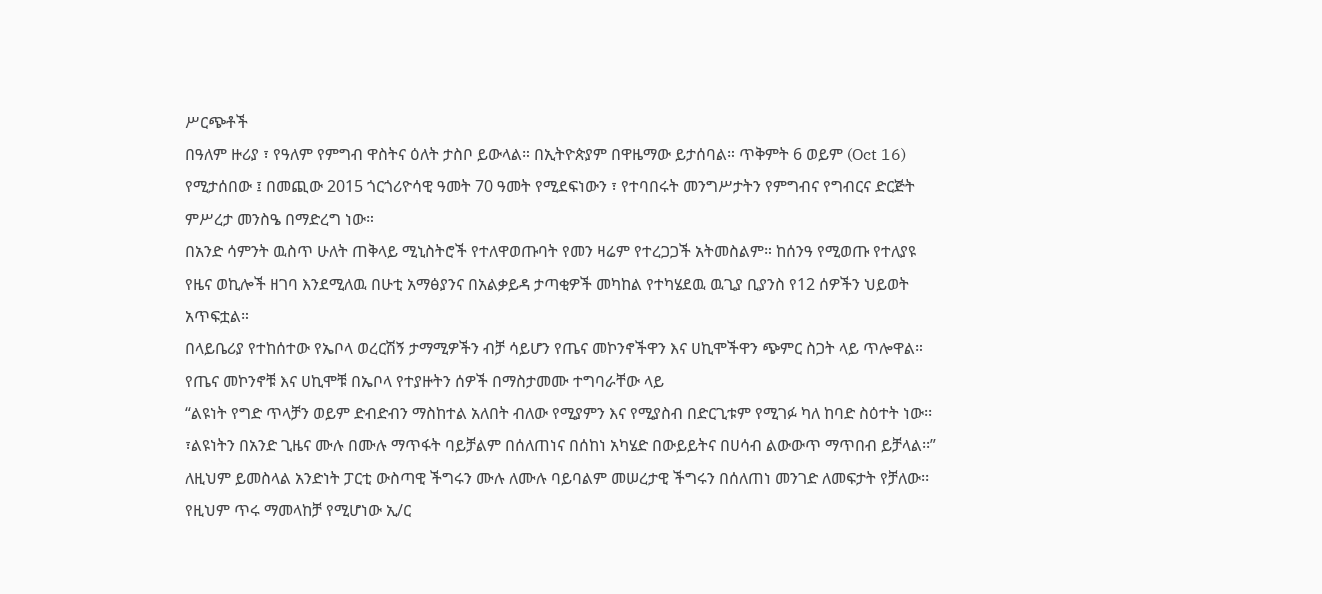ሥርጭቶች
በዓለም ዙሪያ ፣ የዓለም የምግብ ዋስትና ዕለት ታስቦ ይውላል። በኢትዮጵያም በዋዜማው ይታሰባል። ጥቅምት 6 ወይም (Oct 16) የሚታሰበው ፤ በመጪው 2015 ጎርጎሪዮሳዊ ዓመት 70 ዓመት የሚደፍነውን ፣ የተባበሩት መንግሥታትን የምግብና የግብርና ድርጅት ምሥረታ መንስዔ በማድረግ ነው።
በአንድ ሳምንት ዉስጥ ሁለት ጠቅላይ ሚኒስትሮች የተለዋወጡባት የመን ዛሬም የተረጋጋች አትመስልም። ከሰንዓ የሚወጡ የተለያዩ የዜና ወኪሎች ዘገባ እንደሚለዉ በሁቲ አማፅያንና በአልቃይዳ ታጣቂዎች መካከል የተካሄደዉ ዉጊያ ቢያንስ የ12 ሰዎችን ህይወት አጥፍቷል።
በላይቤሪያ የተከሰተው የኤቦላ ወረርሽኝ ታማሚዎችን ብቻ ሳይሆን የጤና መኮንኖችዋን እና ሀኪሞችዋን ጭምር ስጋት ላይ ጥሎዋል። የጤና መኮንኖቹ እና ሀኪሞቹ በኤቦላ የተያዙትን ሰዎች በማስታመሙ ተግባራቸው ላይ
“ልዩነት የግድ ጥላቻን ወይም ድብድብን ማስከተል አለበት ብለው የሚያምን እና የሚያስብ በድርጊቱም የሚገፉ ካለ ከባድ ስዕተት ነው፡፡ ፣ልዩነትን በአንድ ጊዜና ሙሉ በሙሉ ማጥፋት ባይቻልም በሰለጠነና በሰከነ አካሄድ በውይይትና በሀሳብ ልውውጥ ማጥበብ ይቻላል፡፡” ለዚህም ይመስላል አንድነት ፓርቲ ውስጣዊ ችግሩን ሙሉ ለሙሉ ባይባልም መሠረታዊ ችግሩን በሰለጠነ መንገድ ለመፍታት የቻለው፡፡ የዚህም ጥሩ ማመላከቻ የሚሆነው ኢ/ር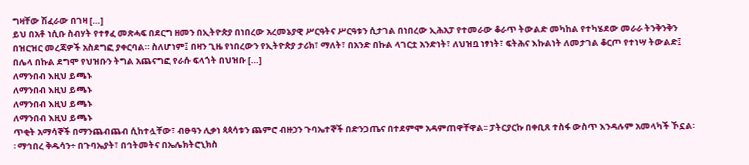ግዛቸው ሽፈራው በገዛ […]
ይህ በአቶ ነሲቡ ስብሃት የተፃፈ መጽሓፍ በደርግ ዘመን በኢትዮጵያ በነበረው አረመኔያዊ ሥርዓትና ሥርዓቱን ሲታገል በነበረው ኢሕአፓ የተመራው ቆራጥ ትውልድ መካከል የተካሄደው መራራ ትንቅንቅን በዝርዝር መረጃዎች አስደግፎ ያቀርባል። ስለሆነም፤ በዛን ጊዜ የነበረውን የኢትዮጵያ ታሪክ፣ ማለት፣ በአንድ በኩል ላገርቷ አንድነት፣ ለህዝቧ ነፃነት፣ ፍትሕና እኩልነት ለመታገል ቆርጦ የተነሣ ትውልድ፤ በሌላ በኩል ደግሞ የህዝቡን ትግል አጨናግፎ የራሱ ፍላጎት በህዝቡ […]
ለማንበብ እዚህ ይጫኑ
ለማንበብ እዚህ ይጫኑ
ለማንበብ እዚህ ይጫኑ
ለማንበብ እዚህ ይጫኑ
ጥቂት አማሳኞች በማንጨብጨብ ሲከተሏቸው፣ ብፁዓን ሊቃነ ጳጳሳቱን ጨምሮ ብዙኃን ጉባኤተኞች በድንጋጤና በተደምሞ አዳምጠዋቸዋል፡፡ ፓትርያርኩ በቀቢጸ ተስፋ ውስጥ እንዳሉም አመላካች ኾኗል፡፡ ማኅበረ ቅዱሳን÷ በጉባኤያት፣ በኅትመትና በኤሌክትሮኒክስ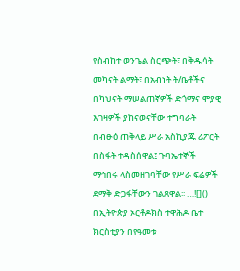የስብከተ ወንጌል ስርጭት፣ በቅዱሳት መካናት ልማት፣ በአብነት ት/ቤቶችና በካህናት ማሠልጠኛዎች ድጎማና ሞያዊ እገዛዎች ያከናወናቸው ተግባራት በብፁዕ ጠቅላይ ሥራ አስኪያጁ ሪፖርት በስፋት ተዳስሰዋል፤ ጉባኤተኞች ማኅበሩ ላስመዘገባቸው የሥራ ፍሬዎች ደማቅ ድጋፋቸውን ገልጸዋል፡፡ …![]()
በኢትዮጵያ ኦርቶዶክስ ተዋሕዶ ቤተ ክርስቲያን በየዓመቱ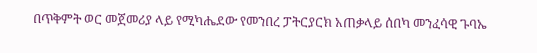በጥቅምት ወር መጀመሪያ ላይ የሚካሔደው የመንበረ ፓትርያርክ አጠቃላይ ሰበካ መንፈሳዊ ጉባኤ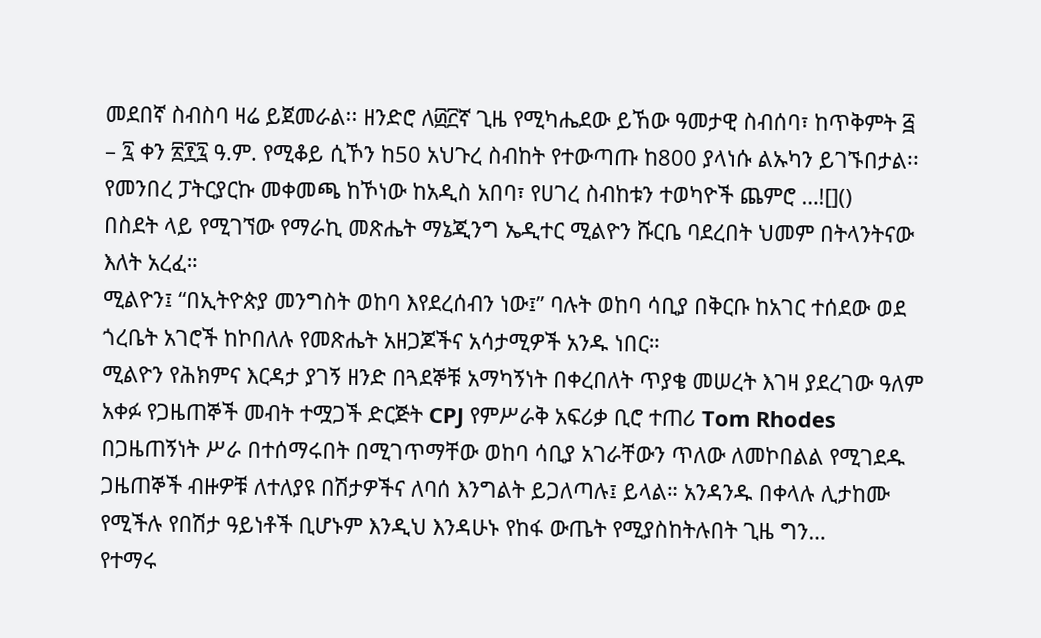መደበኛ ስብስባ ዛሬ ይጀመራል፡፡ ዘንድሮ ለ፴፫ኛ ጊዜ የሚካሔደው ይኸው ዓመታዊ ስብሰባ፣ ከጥቅምት ፭ – ፯ ቀን ፳፻፯ ዓ.ም. የሚቆይ ሲኾን ከ50 አህጉረ ስብከት የተውጣጡ ከ800 ያላነሱ ልኡካን ይገኙበታል፡፡ የመንበረ ፓትርያርኩ መቀመጫ ከኾነው ከአዲስ አበባ፣ የሀገረ ስብከቱን ተወካዮች ጨምሮ …![]()
በስደት ላይ የሚገኘው የማራኪ መጽሔት ማኔጂንግ ኤዲተር ሚልዮን ሹርቤ ባደረበት ህመም በትላንትናው እለት አረፈ።
ሚልዮን፤ “በኢትዮጵያ መንግስት ወከባ እየደረሰብን ነው፤” ባሉት ወከባ ሳቢያ በቅርቡ ከአገር ተሰደው ወደ ጎረቤት አገሮች ከኮበለሉ የመጽሔት አዘጋጆችና አሳታሚዎች አንዱ ነበር።
ሚልዮን የሕክምና እርዳታ ያገኝ ዘንድ በጓደኞቹ አማካኝነት በቀረበለት ጥያቄ መሠረት እገዛ ያደረገው ዓለም አቀፉ የጋዜጠኞች መብት ተሟጋች ድርጅት CPJ የምሥራቅ አፍሪቃ ቢሮ ተጠሪ Tom Rhodes በጋዜጠኝነት ሥራ በተሰማሩበት በሚገጥማቸው ወከባ ሳቢያ አገራቸውን ጥለው ለመኮበልል የሚገደዱ ጋዜጠኞች ብዙዎቹ ለተለያዩ በሽታዎችና ለባሰ እንግልት ይጋለጣሉ፤ ይላል። አንዳንዱ በቀላሉ ሊታከሙ የሚችሉ የበሽታ ዓይነቶች ቢሆኑም እንዲህ እንዳሁኑ የከፋ ውጤት የሚያስከትሉበት ጊዜ ግን…
የተማሩ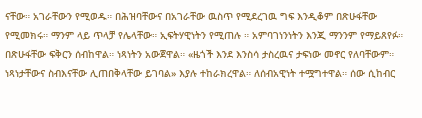ናቸው። አገራቸውን የሚወዱ። በሕዝባቸውና በአገራቸው ዉስጥ የሚደረገዉ ግፍ እንዲቆም በጽሁፋቸው የሚመክሩ። ማንም ላይ ጥላቻ የሌላቸው። ኢፍትሃዊነትን የሚጠሉ ። አምባገነንነትን እንጂ ማንንም የማይጸየፉ። በጽሁፋቸው ፍቅርን ሰብከዋል። ነጻነትን አውጀዋል። «ዜጎች እንደ እንስሳ ታስረዉና ታፍነው መኖር የለባቸውም። ነጻነታቸውና ስብእናቸው ሊጠበቅላቸው ይገባል» እያሉ ተከራክረዋል። ለሰብአዊነት ተሟግተዋል። ሰው ሲከብር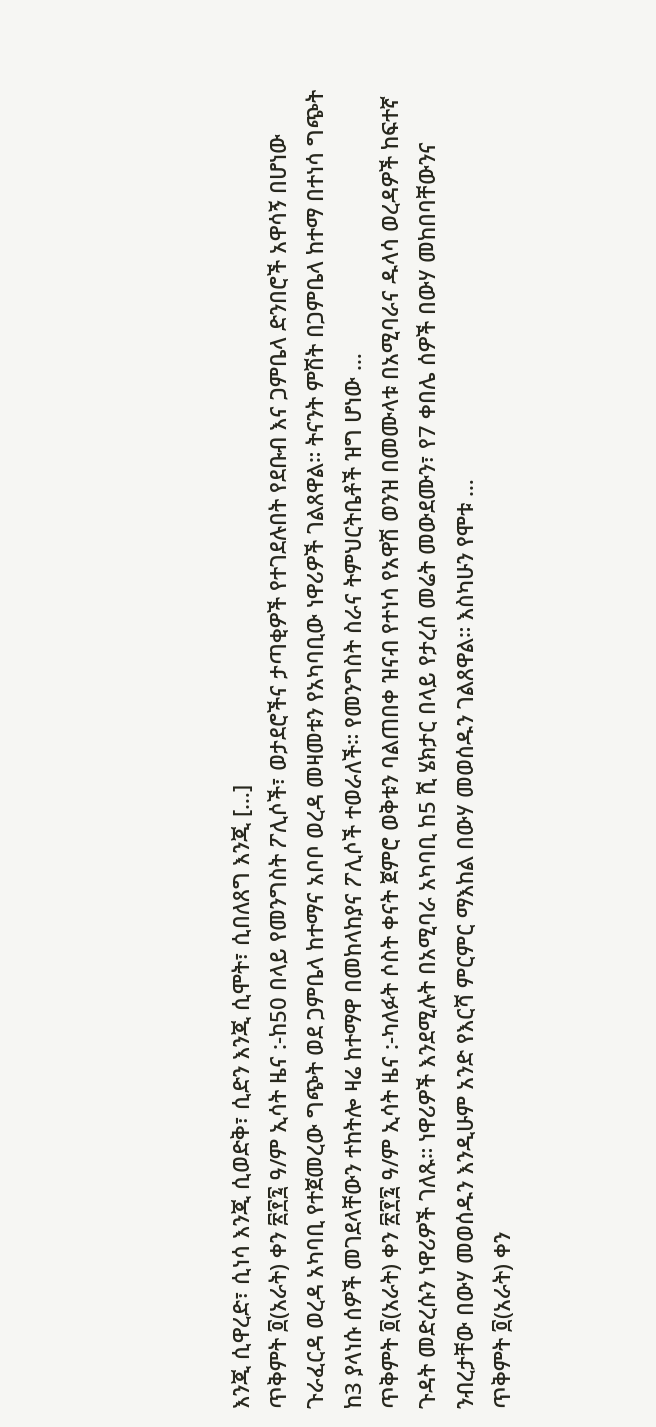እንጂ ሲዋረድ፣ ሲነሳ እንጂ ሲወድቅ፣ ሲድን እንጂ ሲሞት፣ ሲበለጸግ እንጂ […]
ጥቅምት ፬(አራት) ቀን ፳፻፯ ዓ/ም ኢሳት ዜና :-ከ50 በላይ የመንግስት ፖሊሶች፣ ወታደሮችና ታጣቂዎች የተገደሉበት የደቡብ እና ጋምቤላ ድንበሮች አዋሳኝ በሆነው ጉራፈርዳ ወረዳ አካባቢ የተጀመረው ግጭት ወደ ጋምቤላ ከተማና አቦቦ ወረዳ መዛመቱን የአካባቢው ነዋሪዎች ገልጸዋል። ትናንት ምሽት በጋምቤላ ከተማ በተነሳ ግጭት ከ3 ያላነሱ ሰዎች መገደላቸውን ተከትሎ ዛሬ ከተማዋ በመከላከያና ፖሊሶች ተወራለች። የመንግስት ስራና ትምህርትቤቶች ዝግ ሆነው …
ጥቅምት ፬(አራት) ቀን ፳፻፯ ዓ/ም ኢሳት ዜና :-ካለፉት ሶስት ቀናት ጀምሮ ወቅቱን ባልጠበቀ ዝናብ የተነሳ የአዋሽ ወንዝ በመሙላቱ በአሚባራና ዱላሳ ወረዳዎች ከፍተኛ ጉዳት መድረሱን ነዋሪዎች ገለጹ። ነዋሪዎች እንደሚሉት በአሚባራ አካባቢ ከ5 ሺ ሄክታር በላይ የታረሰ መሬት መውደሙን፣ የ7 ቀበሌ ሰዎች በውሃ መከበባቸውንና ንብረታቸው በውሃ መወሰዱን እንዲሁም አንድ የእርሻ ምርምር ማእከል በውሃ መወሰዱን ገልጸዋል። እስካሁን የሞቱ …
ጥቅምት ፬(አራት) ቀን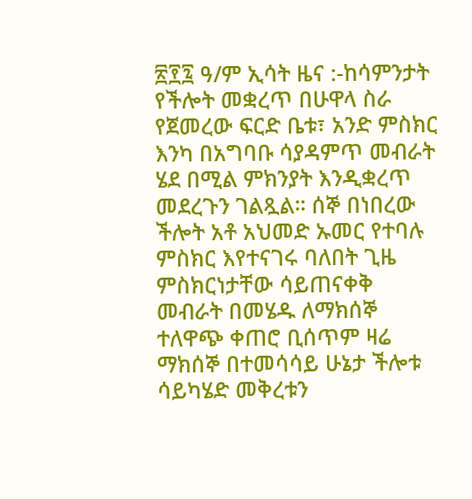፳፻፯ ዓ/ም ኢሳት ዜና :-ከሳምንታት የችሎት መቋረጥ በሁዋላ ስራ የጀመረው ፍርድ ቤቱ፣ አንድ ምስክር እንካ በአግባቡ ሳያዳምጥ መብራት ሄደ በሚል ምክንያት እንዲቋረጥ መደረጉን ገልጿል። ሰኞ በነበረው ችሎት አቶ አህመድ ኡመር የተባሉ ምስክር እየተናገሩ ባለበት ጊዜ ምስክርነታቸው ሳይጠናቀቅ መብራት በመሄዱ ለማክሰኞ ተለዋጭ ቀጠሮ ቢሰጥም ዛሬ ማክሰኞ በተመሳሳይ ሁኔታ ችሎቱ ሳይካሄድ መቅረቱን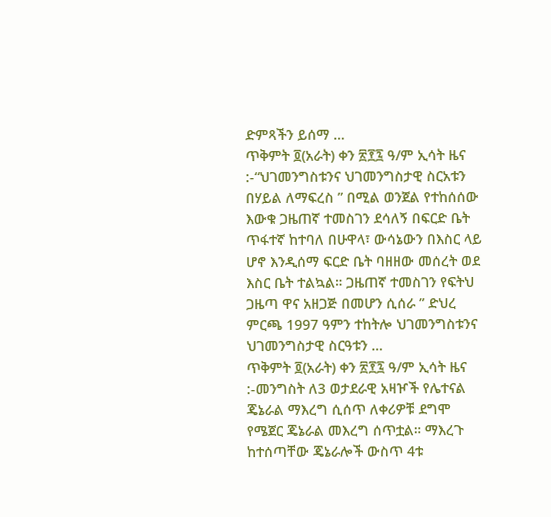ድምጻችን ይሰማ …
ጥቅምት ፬(አራት) ቀን ፳፻፯ ዓ/ም ኢሳት ዜና :-“ህገመንግስቱንና ህገመንግስታዊ ስርአቱን በሃይል ለማፍረስ ” በሚል ወንጀል የተከሰሰው እውቁ ጋዜጠኛ ተመስገን ደሳለኝ በፍርድ ቤት ጥፋተኛ ከተባለ በሁዋላ፣ ውሳኔውን በእስር ላይ ሆኖ እንዲሰማ ፍርድ ቤት ባዘዘው መሰረት ወደ እስር ቤት ተልኳል። ጋዜጠኛ ተመስገን የፍትህ ጋዜጣ ዋና አዘጋጅ በመሆን ሲሰራ ” ድህረ ምርጫ 1997 ዓምን ተከትሎ ህገመንግስቱንና ህገመንግስታዊ ስርዓቱን …
ጥቅምት ፬(አራት) ቀን ፳፻፯ ዓ/ም ኢሳት ዜና :-መንግስት ለ3 ወታደራዊ አዛዦች የሌተናል ጄኔራል ማእረግ ሲሰጥ ለቀሪዎቹ ደግሞ የሜጀር ጄኔራል መእረግ ሰጥቷል። ማእረጉ ከተሰጣቸው ጄኔራሎች ውስጥ 4ቱ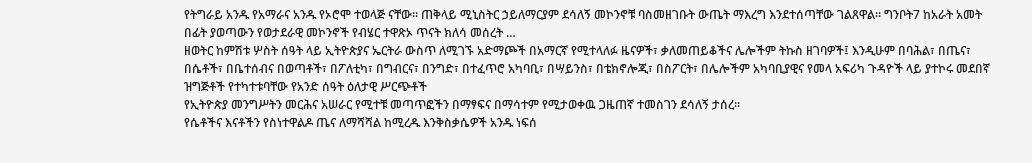የትግራይ አንዱ የአማራና አንዱ የኦሮሞ ተወላጅ ናቸው። ጠቅላይ ሚኒስትር ኃይለማርያም ደሳለኝ መኮንኖቹ ባስመዘገቡት ውጤት ማእረግ እንደተሰጣቸው ገልጸዋል። ግንቦት7 ከአራት አመት በፊት ያወጣውን የወታደራዊ መኮንኖች የብሄር ተዋጽኦ ጥናት ክለሳ መሰረት …
ዘወትር ከምሽቱ ሦስት ሰዓት ላይ ኢትዮጵያና ኤርትራ ውስጥ ለሚገኙ አድማጮች በአማርኛ የሚተላለፉ ዜናዎች፣ ቃለመጠይቆችና ሌሎችም ትኩስ ዘገባዎች፤ እንዲሁም በባሕል፣ በጤና፣ በሴቶች፣ በቤተሰብና በወጣቶች፣ በፖለቲካ፣ በግብርና፣ በንግድ፣ በተፈጥሮ አካባቢ፣ በሣይንስ፣ በቴክኖሎጂ፣ በስፖርት፣ በሌሎችም አካባቢያዊና የመላ አፍሪካ ጉዳዮች ላይ ያተኮሩ መደበኛ ዝግጅቶች የተካተቱባቸው የአንድ ሰዓት ዕለታዊ ሥርጭቶች
የኢትዮጵያ መንግሥትን መርሕና አሠራር የሚተቹ መጣጥፎችን በማፃፍና በማሳተም የሚታወቀዉ ጋዜጠኛ ተመስገን ደሳለኝ ታሰረ።
የሴቶችና እናቶችን የስነተዋልዶ ጤና ለማሻሻል ከሚረዱ እንቅስቃሴዎች አንዱ ነፍሰ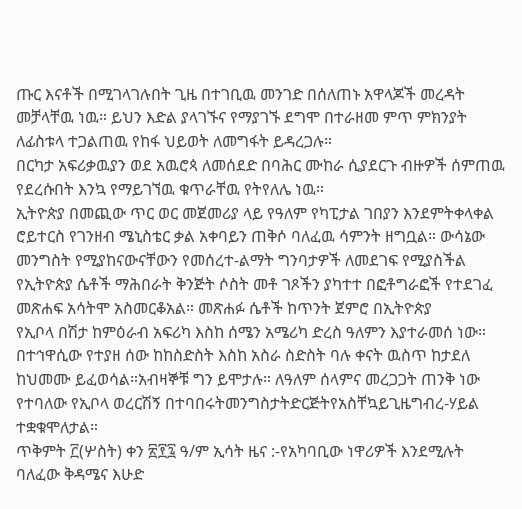ጡር እናቶች በሚገላገሉበት ጊዜ በተገቢዉ መንገድ በሰለጠኑ አዋላጆች መረዳት መቻላቸዉ ነዉ። ይህን እድል ያላገኙና የማያገኙ ደግሞ በተራዘመ ምጥ ምክንያት ለፊስቱላ ተጋልጠዉ የከፋ ህይወት ለመግፋት ይዳረጋሉ።
በርካታ አፍሪቃዉያን ወደ አዉሮጳ ለመሰደድ በባሕር ሙከራ ሲያደርጉ ብዙዎች ሰምጠዉ የደረሱበት እንኳ የማይገኘዉ ቁጥራቸዉ የትየለሌ ነዉ።
ኢትዮጵያ በመጪው ጥር ወር መጀመሪያ ላይ የዓለም የካፒታል ገበያን እንደምትቀላቀል ሮይተርስ የገንዘብ ሜኒስቴር ቃል አቀባይን ጠቅሶ ባለፈዉ ሳምንት ዘግቧል። ውሳኔው መንግስት የሚያከናውናቸውን የመሰረተ-ልማት ግንባታዎች ለመደገፍ የሚያስችል
የኢትዮጵያ ሴቶች ማሕበራት ቅንጅት ሶስት መቶ ገጾችን ያካተተ በፎቶግራፎች የተደገፈ መጽሐፍ አሳትሞ አስመርቆአል። መጽሐፉ ሴቶች ከጥንት ጀምሮ በኢትዮጵያ
የኢቦላ በሽታ ከምዕራብ አፍሪካ እስከ ሰሜን አሜሪካ ድረስ ዓለምን እያተራመሰ ነው። በተኅዋሲው የተያዘ ሰው ከከስድስት እስከ አስራ ስድስት ባሉ ቀናት ዉስጥ ከታደለ ከህመሙ ይፈወሳል።አብዛኞቹ ግን ይሞታሉ። ለዓለም ሰላምና መረጋጋት ጠንቅ ነው የተባለው የኢቦላ ወረርሽኝ በተባበሩትመንግስታትድርጅትየአስቸኳይጊዜግብረ-ሃይል ተቋቁሞለታል።
ጥቅምት ፫(ሦስት) ቀን ፳፻፯ ዓ/ም ኢሳት ዜና :-የአካባቢው ነዋሪዎች እንደሚሉት ባለፈው ቅዳሜና እሁድ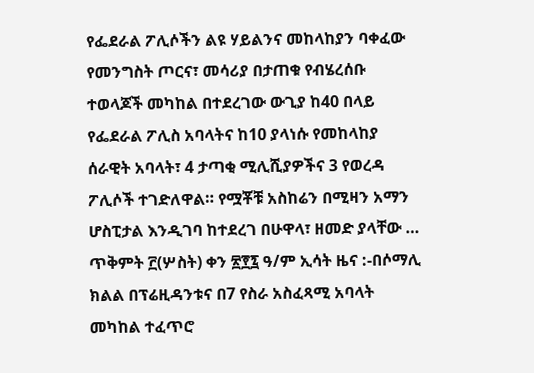የፌደራል ፖሊሶችን ልዩ ሃይልንና መከላከያን ባቀፈው የመንግስት ጦርና፣ መሳሪያ በታጠቁ የብሄረሰቡ ተወላጆች መካከል በተደረገው ውጊያ ከ40 በላይ የፌደራል ፖሊስ አባላትና ከ10 ያላነሱ የመከላከያ ሰራዊት አባላት፣ 4 ታጣቂ ሚሊሺያዎችና 3 የወረዳ ፖሊሶች ተገድለዋል። የሟቾቹ አስከሬን በሚዛን አማን ሆስፒታል እንዲገባ ከተደረገ በሁዋላ፣ ዘመድ ያላቸው …
ጥቅምት ፫(ሦስት) ቀን ፳፻፯ ዓ/ም ኢሳት ዜና :-በሶማሊ ክልል በፕሬዚዳንቱና በ7 የስራ አስፈጻሚ አባላት መካከል ተፈጥሮ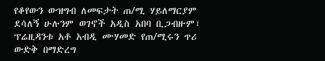የቆየውን ውዝግብ ለመፍታት ጠ/ሚ ሃይለማርያም ደሳለኝ ሁሉንም ወገኖች አዲስ አበባ ቢጋብዙም፣ ፕሬዚዳንቱ አቶ አብዲ ሙሃመድ የጠ/ሚሩን ጥሪ ውድቅ በማድረግ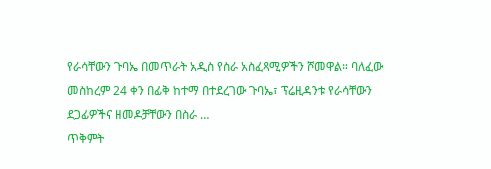የራሳቸውን ጉባኤ በመጥራት አዲስ የስራ አስፈጻሚዎችን ሾመዋል። ባለፈው መስከረም 24 ቀን በፊቅ ከተማ በተደረገው ጉባኤ፣ ፕሬዚዳንቱ የራሳቸውን ደጋፊዎችና ዘመዶቻቸውን በስራ …
ጥቅምት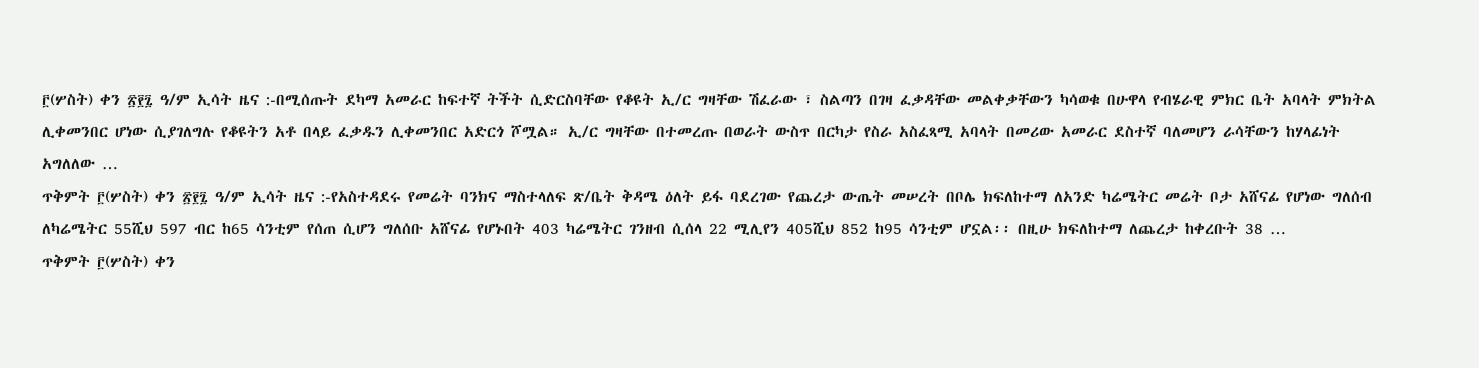፫(ሦስት) ቀን ፳፻፯ ዓ/ም ኢሳት ዜና :-በሚሰጡት ደካማ አመራር ከፍተኛ ትችት ሲድርስባቸው የቆዩት ኢ/ር ግዛቸው ሽፈራው ፣ ስልጣን በገዛ ፈቃዳቸው መልቀቃቸውን ካሳወቁ በሁዋላ የብሄራዊ ምክር ቤት አባላት ምክትል ሊቀመንበር ሆነው ሲያገለግሉ የቆዩትን አቶ በላይ ፈቃዱን ሊቀመንበር አድርጎ ሾሟል። ኢ/ር ግዛቸው በተመረጡ በወራት ውስጥ በርካታ የስራ አስፈጻሚ አባላት በመሪው አመራር ደስተኛ ባለመሆን ራሳቸውን ከሃላፊነት አግለለው …
ጥቅምት ፫(ሦስት) ቀን ፳፻፯ ዓ/ም ኢሳት ዜና :-የአስተዳደሩ የመሬት ባንክና ማስተላለፍ ጽ/ቤት ቅዳሜ ዕለት ይፋ ባደረገው የጨረታ ውጤት መሠረት በቦሌ ክፍለከተማ ለአንድ ካሬሜትር መሬት ቦታ አሸናፊ የሆነው ግለሰብ ለካሬሜትር 55ሺህ 597 ብር ከ65 ሳንቲም የሰጠ ሲሆን ግለሰቡ አሸናፊ የሆኑበት 403 ካሬሜትር ገንዘብ ሲሰላ 22 ሚሊየን 405ሺህ 852 ከ95 ሳንቲም ሆኗል፡፡ በዚሁ ክፍለከተማ ለጨረታ ከቀረቡት 38 …
ጥቅምት ፫(ሦስት) ቀን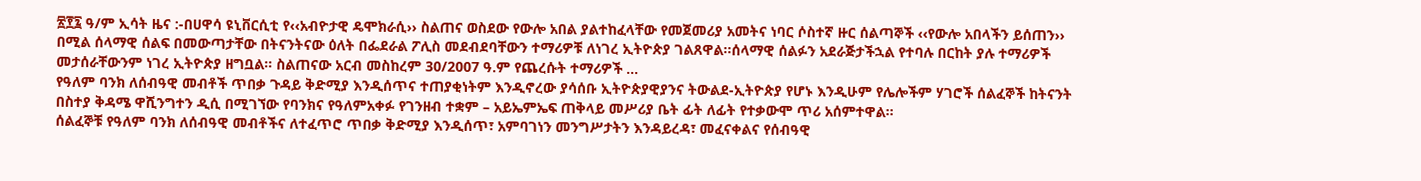፳፻፯ ዓ/ም ኢሳት ዜና :-በሀዋሳ ዩኒቨርሲቲ የ‹‹አብዮታዊ ዴሞክራሲ›› ስልጠና ወስደው የውሎ አበል ያልተከፈላቸው የመጀመሪያ አመትና ነባር ሶስተኛ ዙር ሰልጣኞች ‹‹የውሎ አበላችን ይሰጠን›› በሚል ሰላማዊ ሰልፍ በመውጣታቸው በትናንትናው ዕለት በፌደራል ፖሊስ መደብደባቸውን ተማሪዎቹ ለነገረ ኢትዮጵያ ገልጸዋል፡፡ሰላማዊ ሰልፉን አደራጅታችኋል የተባሉ በርከት ያሉ ተማሪዎች መታሰራቸውንም ነገረ ኢትዮጵያ ዘግቧል። ስልጠናው አርብ መስከረም 30/2007 ዓ.ም የጨረሱት ተማሪዎች …
የዓለም ባንክ ለሰብዓዊ መብቶች ጥበቃ ጉዳይ ቅድሚያ እንዲሰጥና ተጠያቂነትም እንዲኖረው ያሳሰቡ ኢትዮጵያዊያንና ትውልደ-ኢትዮጵያ የሆኑ እንዲሁም የሌሎችም ሃገሮች ሰልፈኞች ከትናንት በስተያ ቅዳሜ ዋሺንግተን ዲሲ በሚገኘው የባንክና የዓለምአቀፉ የገንዘብ ተቋም – አይኤምኤፍ ጠቅላይ መሥሪያ ቤት ፊት ለፊት የተቃውሞ ጥሪ አሰምተዋል፡፡
ሰልፈኞቹ የዓለም ባንክ ለሰብዓዊ መብቶችና ለተፈጥሮ ጥበቃ ቅድሚያ እንዲሰጥ፣ አምባገነን መንግሥታትን እንዳይረዳ፣ መፈናቀልና የሰብዓዊ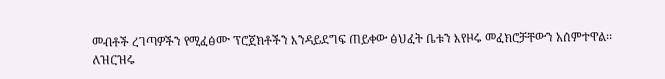መብቶች ረገጣዎችን የሚፈፅሙ ፕሮጀክቶችን እንዳይደግፍ ጠይቀው ፅህፈት ቤቱን እየዞሩ መፈክሮቻቸውን አሰምተዋል፡፡
ለዝርዝሩ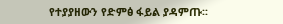የተያያዘውን የድምፅ ፋይል ያዳምጡ፡፡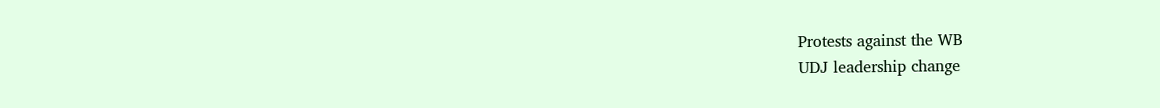Protests against the WB
UDJ leadership change